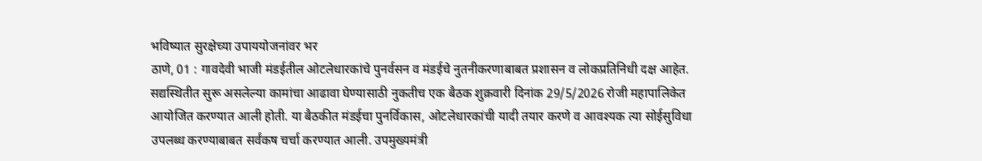भविष्यात सुरक्षेच्या उपाययोजनांवर भर
ठाणे, 01 : गावदेवी भाजी मंडईतील ओटलेधारकांचे पुनर्वसन व मंडईचे नुतनीकरणाबाबत प्रशासन व लोकप्रतिनिधी दक्ष आहेत. सद्यस्थितीत सुरू असलेल्या कामांचा आढावा घेण्यासाठी नुकतीच एक बैठक शुक्रवारी दिनांक 29/5/2026 रोजी महापालिकेत आयोजित करण्यात आली होती. या बैठकीत मंडईचा पुनर्विकास, ओटलेधारकांची यादी तयार करणे व आवश्यक त्या सोईसुविधा उपलब्ध करण्याबाबत सर्वंकष चर्चा करण्यात आली. उपमुख्यमंत्री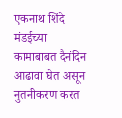एकनाथ शिंदे मंडईच्या कामाबाबत दैनंदिन आढावा घेत असून नुतनीकरण करत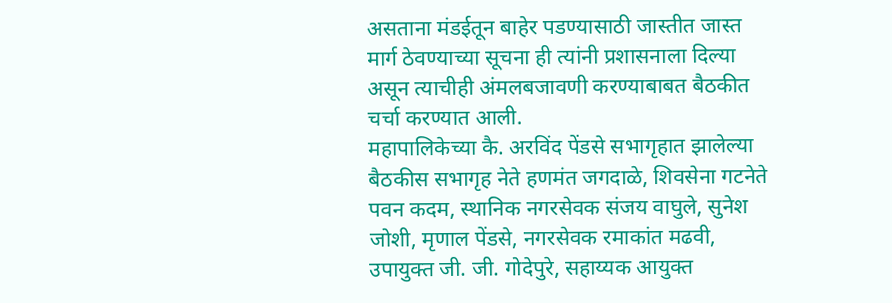असताना मंडईतून बाहेर पडण्यासाठी जास्तीत जास्त मार्ग ठेवण्याच्या सूचना ही त्यांनी प्रशासनाला दिल्या असून त्याचीही अंमलबजावणी करण्याबाबत बैठकीत चर्चा करण्यात आली.
महापालिकेच्या कै. अरविंद पेंडसे सभागृहात झालेल्या बैठकीस सभागृह नेते हणमंत जगदाळे, शिवसेना गटनेते पवन कदम, स्थानिक नगरसेवक संजय वाघुले, सुनेश जोशी, मृणाल पेंडसे, नगरसेवक रमाकांत मढवी, उपायुक्त जी. जी. गोदेपुरे, सहाय्यक आयुक्त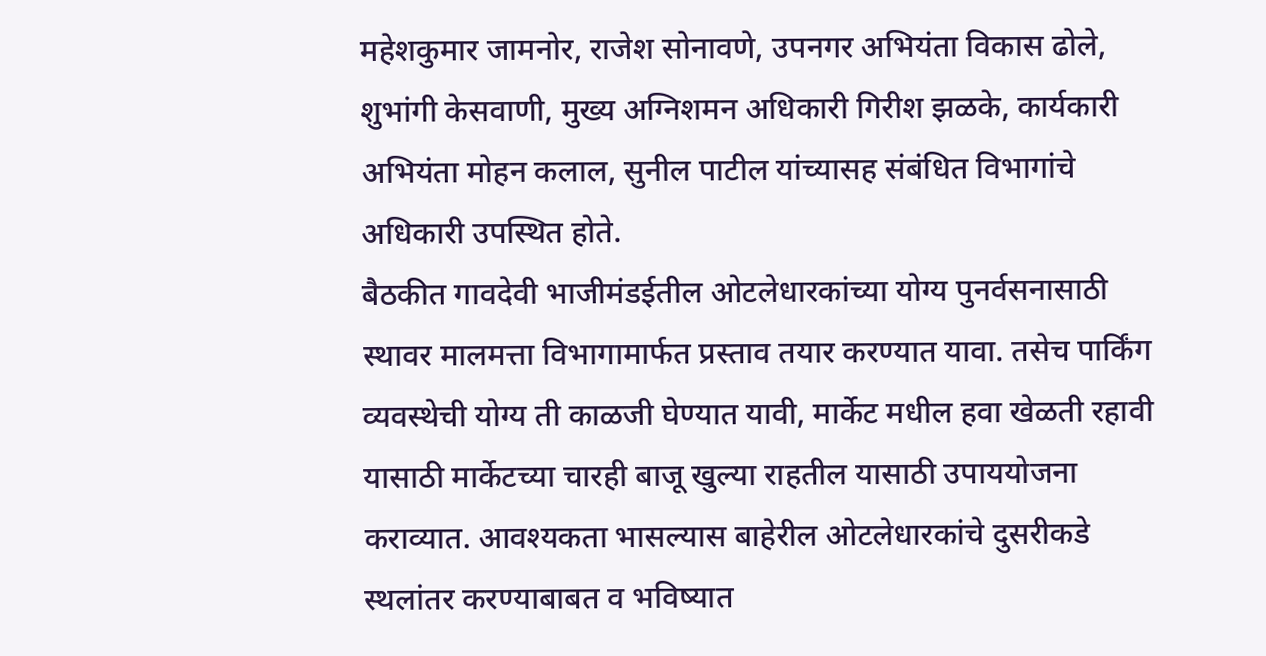महेशकुमार जामनोर, राजेश सोनावणे, उपनगर अभियंता विकास ढोले, शुभांगी केसवाणी, मुख्य अग्निशमन अधिकारी गिरीश झळके, कार्यकारी अभियंता मोहन कलाल, सुनील पाटील यांच्यासह संबंधित विभागांचे अधिकारी उपस्थित होते.
बैठकीत गावदेवी भाजीमंडईतील ओटलेधारकांच्या योग्य पुनर्वसनासाठी स्थावर मालमत्ता विभागामार्फत प्रस्ताव तयार करण्यात यावा. तसेच पार्किंग व्यवस्थेची योग्य ती काळजी घेण्यात यावी, मार्केट मधील हवा खेळती रहावी यासाठी मार्केटच्या चारही बाजू खुल्या राहतील यासाठी उपाययोजना कराव्यात. आवश्यकता भासल्यास बाहेरील ओटलेधारकांचे दुसरीकडे स्थलांतर करण्याबाबत व भविष्यात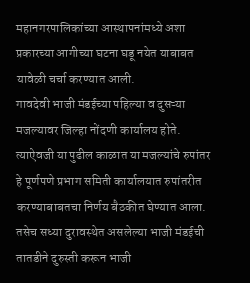महानगरपालिकांच्या आस्थापनांमध्ये अशा प्रकारच्या आगीच्या घटना घडू नयेत याबाबत यावेळी चर्चा करण्यात आली.
गावदेवी भाजी मंडईच्या पहिल्या व दुसऱ्या मजल्यावर जिल्हा नोंदणी कार्यालय होते. त्याऐवजी या पुढील काळात या मजल्यांचे रुपांतर हे पूर्णपणे प्रभाग समिती कार्यालयात रुपांतरीत करण्याबाबतचा निर्णय बैठकीत घेण्यात आला. तसेच सध्या दुरावस्थेत असलेल्या भाजी मंडईची तातडीने दुरुस्ती करून भाजी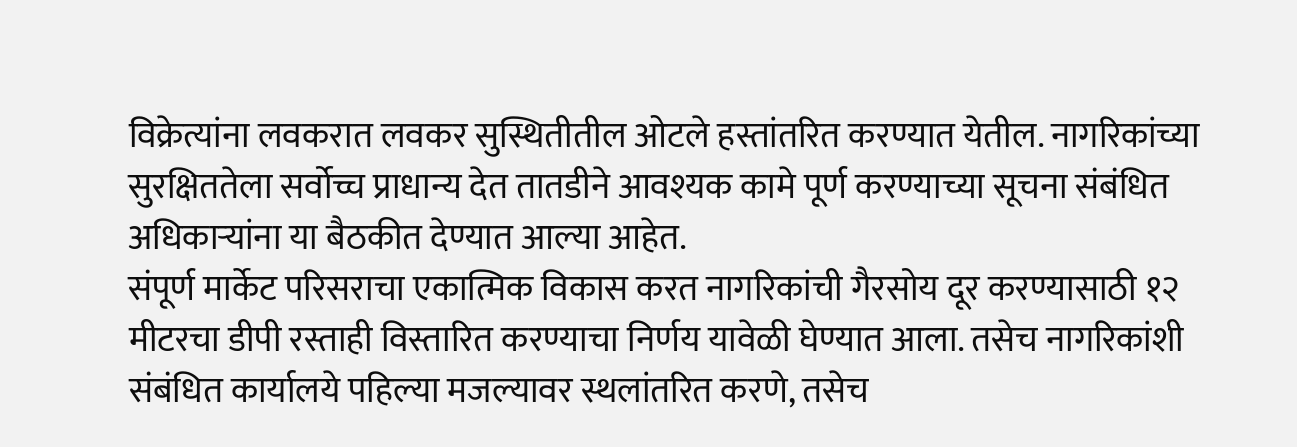विक्रेत्यांना लवकरात लवकर सुस्थितीतील ओटले हस्तांतरित करण्यात येतील. नागरिकांच्या सुरक्षिततेला सर्वोच्च प्राधान्य देत तातडीने आवश्यक कामे पूर्ण करण्याच्या सूचना संबंधित अधिकाऱ्यांना या बैठकीत देण्यात आल्या आहेत.
संपूर्ण मार्केट परिसराचा एकात्मिक विकास करत नागरिकांची गैरसोय दूर करण्यासाठी १२ मीटरचा डीपी रस्ताही विस्तारित करण्याचा निर्णय यावेळी घेण्यात आला. तसेच नागरिकांशी संबंधित कार्यालये पहिल्या मजल्यावर स्थलांतरित करणे, तसेच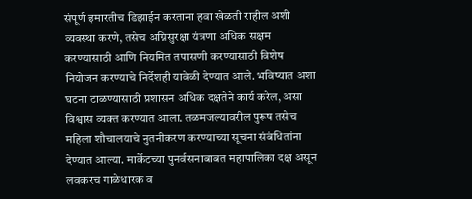संपूर्ण इमारतीच डिझाईन करताना हवा खेळती राहील अशी व्यवस्था करणे, तसेच अग्निसुरक्षा यंत्रणा अधिक सक्षम करण्यासाठी आणि नियमित तपासणी करण्यासाठी विशेष नियोजन करण्याचे निर्देशही यावेळी देण्यात आले. भविष्यात अशा घटना टाळण्यासाठी प्रशासन अधिक दक्षतेने कार्य करेल, असा विश्वास व्यक्त करण्यात आला. तळमजल्यावरील पुरूष तसेच महिला शौचालयाचे नुतनीकरण करण्याच्या सूचना संबंधितांना देण्यात आल्या. मार्केटच्या पुनर्वसनाबाबत महापालिका दक्ष असून लवकरच गाळेधारक व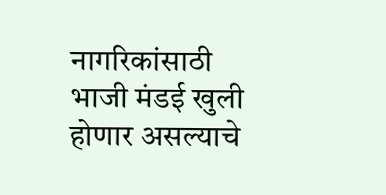नागरिकांसाठी भाजी मंडई खुली होणार असल्याचे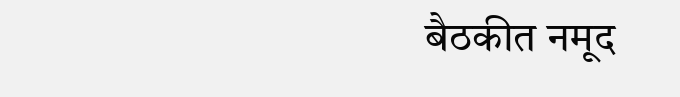बैठकीत नमूद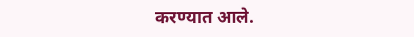करण्यात आले.